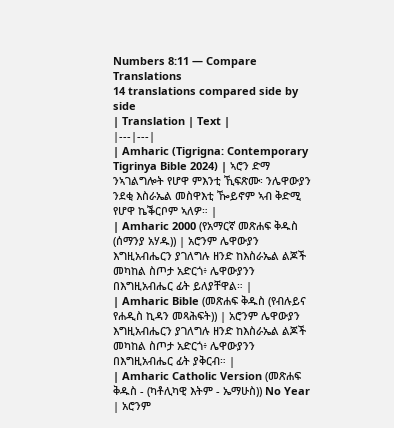Numbers 8:11 — Compare Translations
14 translations compared side by side
| Translation | Text |
|---|---|
| Amharic (Tigrigna: Contemporary Tigrinya Bible 2024) | ኣሮን ድማ ንኣገልግሎት የሆዋ ምእንቲ ኺፍጽሙ፡ ንሌዋውያን ንደቂ እስራኤል መስዋእቲ ዀይኖም ኣብ ቅድሚ የሆዋ ኬቕርቦም ኣለዎ። |
| Amharic 2000 (የአማርኛ መጽሐፍ ቅዱስ (ሰማንያ አሃዱ)) | አሮንም ሌዋውያን እግዚአብሔርን ያገለግሉ ዘንድ ከእስራኤል ልጆች መካከል ስጦታ አድርጎ፥ ሌዋውያንን በእግዚአብሔር ፊት ይለያቸዋል። |
| Amharic Bible (መጽሐፍ ቅዱስ (የብሉይና የሐዲስ ኪዳን መጻሕፍት)) | አሮንም ሌዋውያን እግዚአብሔርን ያገለግሉ ዘንድ ከእስራኤል ልጆች መካከል ስጦታ አድርጎ፥ ሌዋውያንን በእግዚአብሔር ፊት ያቅርብ። |
| Amharic Catholic Version (መጽሐፍ ቅዱስ - (ካቶሊካዊ እትም - ኤማሁስ)) No Year | አሮንም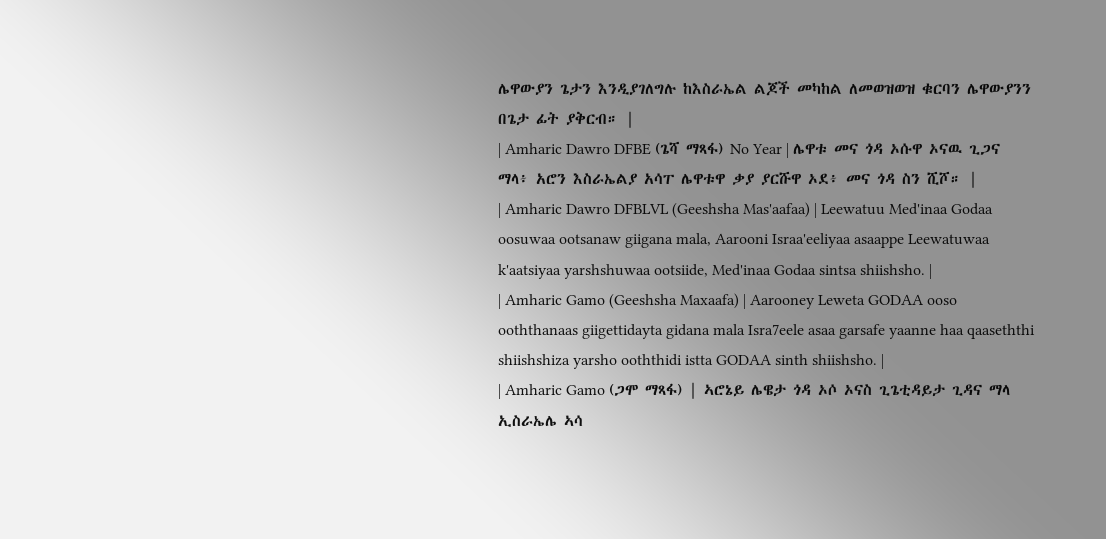ሌዋውያን ጌታን እንዲያገለግሉ ከእስራኤል ልጆች መካከል ለመወዝወዝ ቁርባን ሌዋውያንን በጌታ ፊት ያቅርብ። |
| Amharic Dawro DFBE (ጌሻ ማጻፋ) No Year | ሌዋቱ መና ጎዳ ኦሱዋ ኦናዉ ጊጋና ማላ፥ አሮን እስራኤልያ አሳፐ ሌዋቱዋ ቃያ ያርሹዋ ኦደ፥ መና ጎዳ ስን ሺሾ። |
| Amharic Dawro DFBLVL (Geeshsha Mas'aafaa) | Leewatuu Med'inaa Godaa oosuwaa ootsanaw giigana mala, Aarooni Israa'eeliyaa asaappe Leewatuwaa k'aatsiyaa yarshshuwaa ootsiide, Med'inaa Godaa sintsa shiishsho. |
| Amharic Gamo (Geeshsha Maxaafa) | Aarooney Leweta GODAA ooso ooththanaas giigettidayta gidana mala Isra7eele asaa garsafe yaanne haa qaaseththi shiishshiza yarsho ooththidi istta GODAA sinth shiishsho. |
| Amharic Gamo (ጋሞ ማጻፋ) | ኣሮኔይ ሌዌታ ጎዳ ኦሶ ኦናስ ጊጌቲዳይታ ጊዳና ማላ ኢስራኤሌ ኣሳ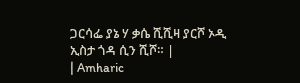ጋርሳፌ ያኔ ሃ ቃሴ ሺሺዛ ያርሾ ኦዲ ኢስታ ጎዳ ሲን ሺሾ። |
| Amharic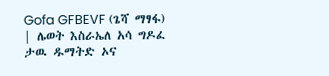Gofa GFBEVF (ጌሻ ማፃፋ) | ሌወት እስራኤለ አሳ ግዶፈ ታዉ ዱማትድ ኦና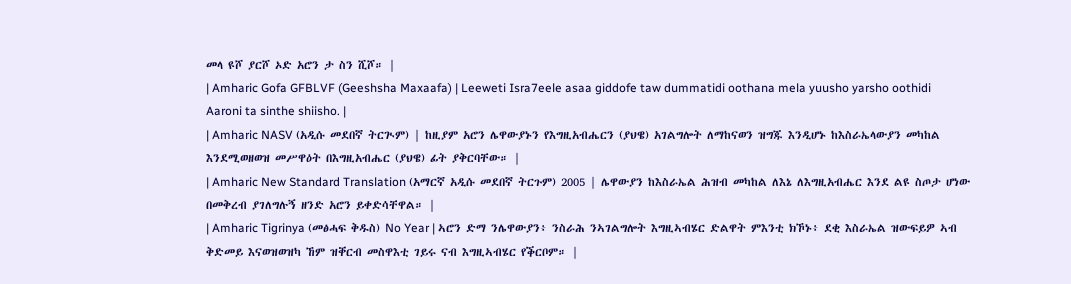መላ ዩሾ ያርሾ ኦድ አሮን ታ ስን ሺሾ። |
| Amharic Gofa GFBLVF (Geeshsha Maxaafa) | Leeweti Isra7eele asaa giddofe taw dummatidi oothana mela yuusho yarsho oothidi Aaroni ta sinthe shiisho. |
| Amharic NASV (አዲሱ መደበኛ ትርጒም) | ከዚያም አሮን ሌዋውያኑን የእግዚአብሔርን (ያህዌ) አገልግሎት ለማከናወን ዝግጁ እንዲሆኑ ከእስራኤላውያን መካከል እንደሚወዘወዝ መሥዋዕት በእግዚአብሔር (ያህዌ) ፊት ያቅርባቸው። |
| Amharic New Standard Translation (አማርኛ አዲሱ መደበኛ ትርጉም) 2005 | ሌዋውያን ከእስራኤል ሕዝብ መካከል ለእኔ ለእግዚአብሔር እንደ ልዩ ስጦታ ሆነው በመቅረብ ያገለግሉኝ ዘንድ አሮን ይቀድሳቸዋል። |
| Amharic Tigrinya (መፅሓፍ ቅዱስ) No Year | ኣሮን ድማ ንሌዋውያን፥ ንስራሕ ንኣገልግሎት እግዚኣብሄር ድልዋት ምእንቲ ክኾኑ፥ ደቂ እስራኤል ዝውፍይዎ ኣብ ቅድመይ እናወዝወዝካ ኸም ዝቐርብ መስዋእቲ ገይሩ ናብ እግዚኣብሄር የቕርቦም። |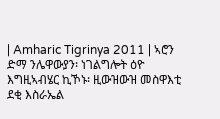| Amharic Tigrinya 2011 | ኣሮን ድማ ንሌዋውያን፡ ነገልግሎት ዕዮ እግዚኣብሄር ኪኾኑ፡ ዚውዝውዝ መስዋእቲ ደቂ እስራኤል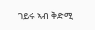ገይሩ ኣብ ቅድሚ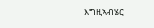እግዚኣብሄር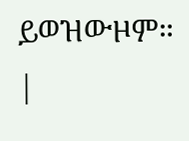ይወዝውዞም። |